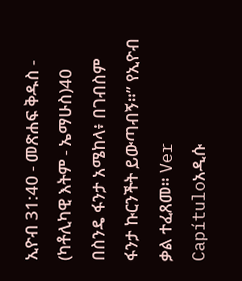ኢዮብ 31:40 - መጽሐፍ ቅዱስ - (ካቶሊካዊ እትም - ኤማሁስ)40 በስንዴ ፋንታ አሜከላ፥ በገብስም ፋንታ ኩርንችት ይውጣብኝ።” የኢዮብ ቃል ተፈጸመ። Ver Capítuloአዲሱ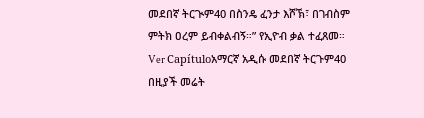መደበኛ ትርጒም40 በስንዴ ፈንታ እሾኽ፣ በገብስም ምትክ ዐረም ይብቀልብኝ።” የኢዮብ ቃል ተፈጸመ። Ver Capítuloአማርኛ አዲሱ መደበኛ ትርጉም40 በዚያች መሬት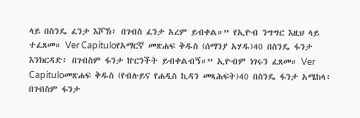ላይ በስንዴ ፈንታ እሾኽ፥ በገብስ ፈንታ አረም ይብቀል።” የኢዮብ ንግግር እዚህ ላይ ተፈጸመ። Ver Capítuloየአማርኛ መጽሐፍ ቅዱስ (ሰማንያ አሃዱ)40 በስንዴ ፋንታ እንክርዳድ፥ በገብስም ፋንታ ኵርንችት ይብቀልብኝ።” ኢዮብም ነገሩን ፈጸመ። Ver Capítuloመጽሐፍ ቅዱስ (የብሉይና የሐዲስ ኪዳን መጻሕፍት)40 በስንዴ ፋንታ አሜከላ፥ በገብስም ፋንታ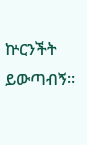ኵርንችት ይውጣብኝ።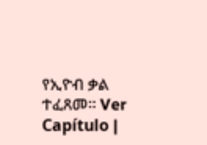የኢዮብ ቃል ተፈጸመ። Ver Capítulo |